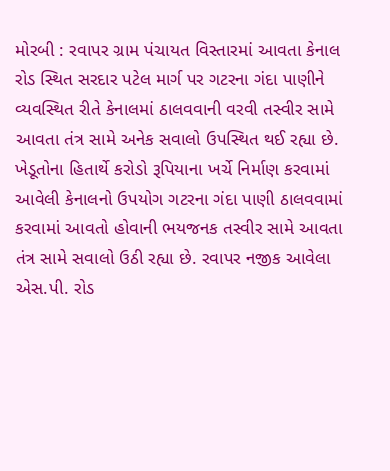મોરબી : રવાપર ગ્રામ પંચાયત વિસ્તારમાં આવતા કેનાલ રોડ સ્થિત સરદાર પટેલ માર્ગ પર ગટરના ગંદા પાણીને વ્યવસ્થિત રીતે કેનાલમાં ઠાલવવાની વરવી તસ્વીર સામે આવતા તંત્ર સામે અનેક સવાલો ઉપસ્થિત થઈ રહ્યા છે. ખેડૂતોના હિતાર્થે કરોડો રૂપિયાના ખર્ચે નિર્માણ કરવામાં આવેલી કેનાલનો ઉપયોગ ગટરના ગંદા પાણી ઠાલવવામાં કરવામાં આવતો હોવાની ભયજનક તસ્વીર સામે આવતા તંત્ર સામે સવાલો ઉઠી રહ્યા છે. રવાપર નજીક આવેલા એસ.પી. રોડ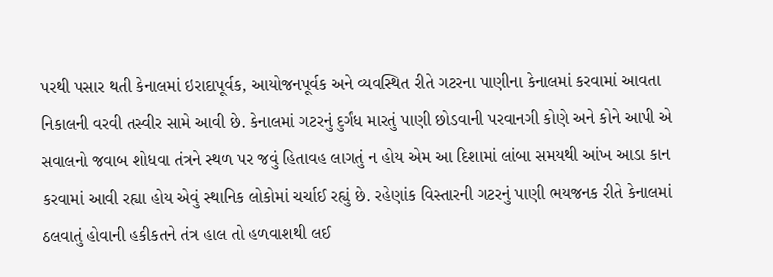પરથી પસાર થતી કેનાલમાં ઇરાદાપૂર્વક, આયોજનપૂર્વક અને વ્યવસ્થિત રીતે ગટરના પાણીના કેનાલમાં કરવામાં આવતા નિકાલની વરવી તસ્વીર સામે આવી છે. કેનાલમાં ગટરનું દુર્ગંધ મારતું પાણી છોડવાની પરવાનગી કોણે અને કોને આપી એ સવાલનો જવાબ શોધવા તંત્રને સ્થળ પર જવું હિતાવહ લાગતું ન હોય એમ આ દિશામાં લાંબા સમયથી આંખ આડા કાન કરવામાં આવી રહ્યા હોય એવું સ્થાનિક લોકોમાં ચર્ચાઈ રહ્યું છે. રહેણાંક વિસ્તારની ગટરનું પાણી ભયજનક રીતે કેનાલમાં ઠલવાતું હોવાની હકીકતને તંત્ર હાલ તો હળવાશથી લઈ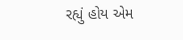રહ્યું હોય એમ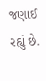જણાઈ રહ્યું છે.